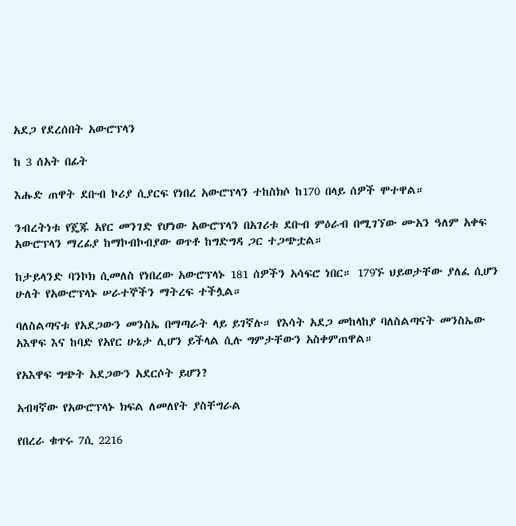አደጋ የደረሰበት አውሮፕላን

ከ 3 ሰአት በፊት

እሑድ ጠዋት ደቡብ ኮሪያ ሲያርፍ የነበረ አውሮፕላን ተከስክሶ ከ170 በላይ ሰዎች ሞተዋል።

ንብረትነቱ የጄጁ አየር መንገድ የሆነው አውሮፕላን በአገሪቱ ደቡብ ምዕራብ በሚገኘው ሙአን ዓለም አቀፍ አውሮፕላን ማረፊያ ከማኮብኮብያው ወጥቶ ከግድግዳ ጋር ተጋጭቷል።

ከታይላንድ ባንኮክ ሲመለስ የነበረው አውሮፕላኑ 181 ሰዎችን አሳፍሮ ነበር። 179ኙ ህይወታቸው ያለፈ ሲሆን ሁለት የአውሮፕላኑ ሠራተኞችን ማትረፍ ተችሏል።

ባለስልጣናቱ የአደጋውን መንስኤ በማጣራት ላይ ይገኛሉ። የእሳት አደጋ መከላከያ ባለስልጣናት መንስኤው አእዋፍ እና ከባድ የአየር ሁኔታ ሊሆን ይችላል ሲሉ ግምታቸውን አስቀምጠዋል።

የአእዋፍ ግጭት አደጋውን አደርሶት ይሆን?

አብዛኛው የአውሮፕላኑ ክፍል ለመለየት ያስቸግራል

የበረራ ቁጥሩ 7ሲ 2216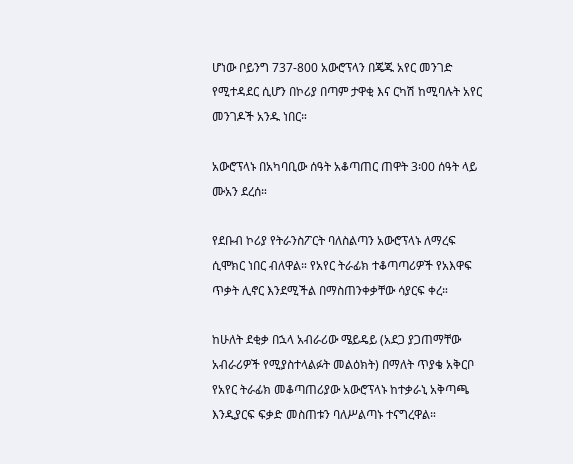ሆነው ቦይንግ 737-800 አውሮፕላን በጄጁ አየር መንገድ የሚተዳደር ሲሆን በኮሪያ በጣም ታዋቂ እና ርካሽ ከሚባሉት አየር መንገዶች አንዱ ነበር።

አውሮፕላኑ በአካባቢው ሰዓት አቆጣጠር ጠዋት 3፡00 ሰዓት ላይ ሙአን ደረሰ።

የደቡብ ኮሪያ የትራንስፖርት ባለስልጣን አውሮፕላኑ ለማረፍ ሲሞክር ነበር ብለዋል። የአየር ትራፊክ ተቆጣጣሪዎች የአእዋፍ ጥቃት ሊኖር እንደሚችል በማስጠንቀቃቸው ሳያርፍ ቀረ።

ከሁለት ደቂቃ በኋላ አብራሪው ሜይዴይ (አደጋ ያጋጠማቸው አብራሪዎች የሚያስተላልፉት መልዕክት) በማለት ጥያቄ አቅርቦ የአየር ትራፊክ መቆጣጠሪያው አውሮፕላኑ ከተቃራኒ አቅጣጫ እንዲያርፍ ፍቃድ መስጠቱን ባለሥልጣኑ ተናግረዋል።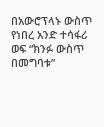በአውሮፕላኑ ውስጥ የነበረ አንድ ተሳፋሪ ወፍ “ክንፉ ውስጥ በመግባቱ”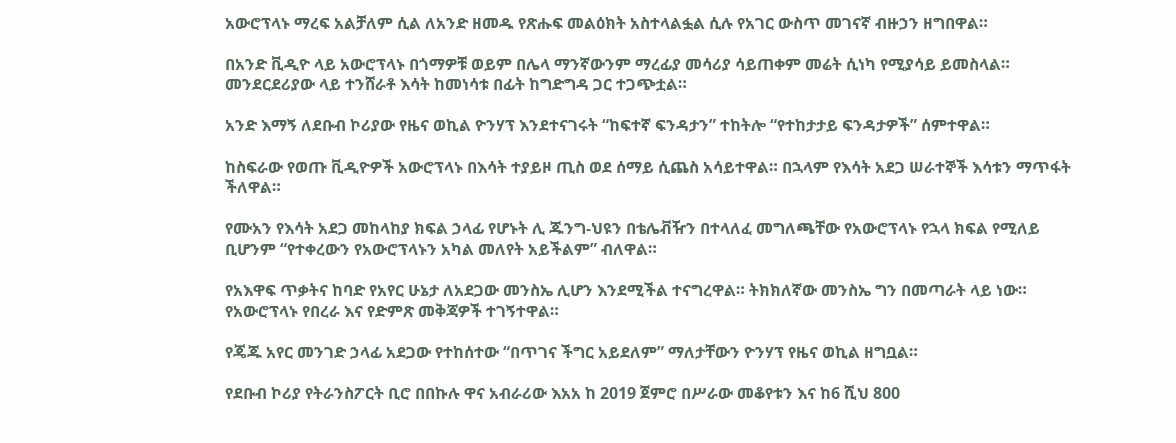አውሮፕላኑ ማረፍ አልቻለም ሲል ለአንድ ዘመዱ የጽሑፍ መልዕክት አስተላልፏል ሲሉ የአገር ውስጥ መገናኛ ብዙኃን ዘግበዋል።

በአንድ ቪዲዮ ላይ አውሮፕላኑ በጎማዎቹ ወይም በሌላ ማንኛውንም ማረፊያ መሳሪያ ሳይጠቀም መሬት ሲነካ የሚያሳይ ይመስላል። መንደርደሪያው ላይ ተንሸራቶ እሳት ከመነሳቱ በፊት ከግድግዳ ጋር ተጋጭቷል።

አንድ እማኝ ለደቡብ ኮሪያው የዜና ወኪል ዮንሃፕ እንደተናገሩት “ከፍተኛ ፍንዳታን” ተከትሎ “የተከታታይ ፍንዳታዎች” ሰምተዋል።

ከስፍራው የወጡ ቪዲዮዎች አውሮፕላኑ በእሳት ተያይዞ ጢስ ወደ ሰማይ ሲጨስ አሳይተዋል። በኋላም የእሳት አደጋ ሠራተኞች እሳቱን ማጥፋት ችለዋል።

የሙአን የእሳት አደጋ መከላከያ ክፍል ኃላፊ የሆኑት ሊ ጁንግ-ህዩን በቴሌቭዥን በተላለፈ መግለጫቸው የአውሮፕላኑ የኋላ ክፍል የሚለይ ቢሆንም “የተቀረውን የአውሮፕላኑን አካል መለየት አይችልም” ብለዋል።

የአእዋፍ ጥቃትና ከባድ የአየር ሁኔታ ለአደጋው መንስኤ ሊሆን እንደሚችል ተናግረዋል። ትክክለኛው መንስኤ ግን በመጣራት ላይ ነው። የአውሮፕላኑ የበረራ እና የድምጽ መቅጃዎች ተገኝተዋል።

የጄጁ አየር መንገድ ኃላፊ አደጋው የተከሰተው “በጥገና ችግር አይደለም” ማለታቸውን ዮንሃፕ የዜና ወኪል ዘግቧል።

የደቡብ ኮሪያ የትራንስፖርት ቢሮ በበኩሉ ዋና አብራሪው እአአ ከ 2019 ጀምሮ በሥራው መቆየቱን እና ከ6 ሺህ 800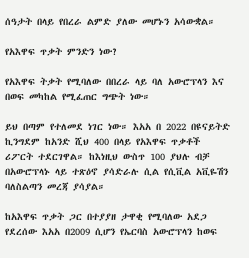ሰዓታት በላይ የበረራ ልምድ ያለው መሆኑን አሳውቋል።

የአእዋፍ ጥቃት ምንድን ነው?

የአእዋፍ ትቃት የሚባለው በበረራ ላይ ባለ አውሮፕላን እና በወፍ መካከል የሚፈጠር ግጭት ነው።

ይህ በጣም የተለመደ ነገር ነው። እአአ በ 2022 በዩናይትድ ኪንግደም ከአንድ ሺህ 400 በላይ የአእዋፍ ጥቃቶች ሪፖርት ተደርገዋል። ከእነዚህ ውስጥ 100 ያህሉ ብቻ በአውሮፕላኑ ላይ ተጽዕኖ ያሳድራሉ ሲል የሲቪል አቪዬሽን ባለስልጣን መረጃ ያሳያል።

ከአእዋፍ ጥቃት ጋር በተያያዘ ታዋቂ የሚባለው አደጋ የደረሰው እአአ በ2009 ሲሆን የኤርባስ አውሮፕላን ከወፍ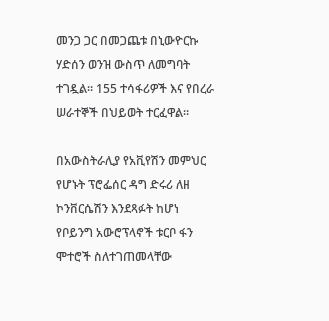መንጋ ጋር በመጋጨቱ በኒውዮርኩ ሃድሰን ወንዝ ውስጥ ለመግባት ተገዷል። 155 ተሳፋሪዎች እና የበረራ ሠራተኞች በህይወት ተርፈዋል።

በአውስትራሊያ የአቪየሽን መምህር የሆኑት ፕሮፌሰር ዳግ ድሩሪ ለዘ ኮንቨርሴሽን እንደጻፉት ከሆነ የቦይንግ አውሮፕላኖች ቱርቦ ፋን ሞተሮች ስለተገጠመላቸው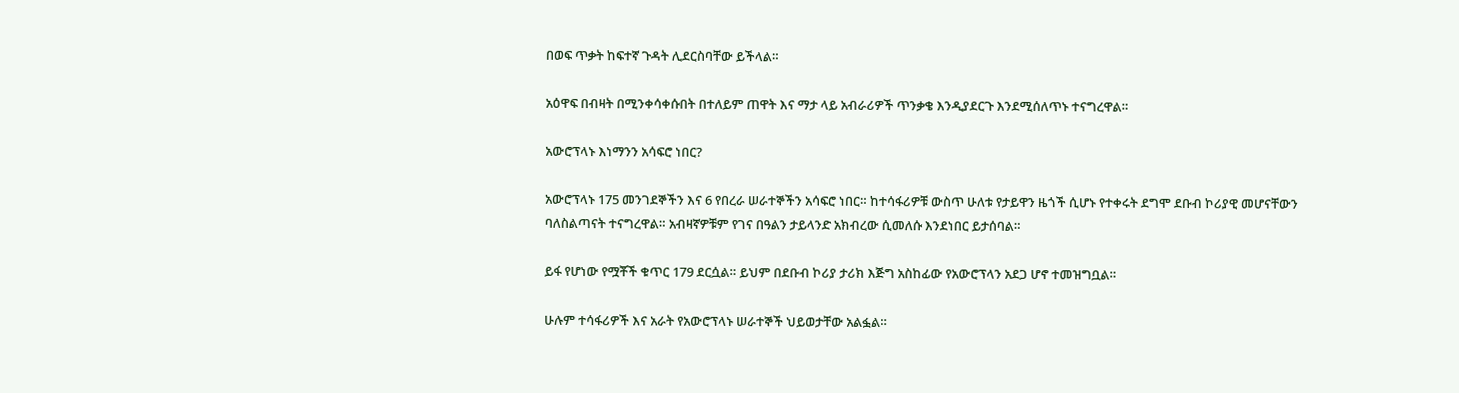በወፍ ጥቃት ከፍተኛ ጉዳት ሊደርስባቸው ይችላል።

አዕዋፍ በብዛት በሚንቀሳቀሱበት በተለይም ጠዋት እና ማታ ላይ አብራሪዎች ጥንቃቄ እንዲያደርጉ እንደሚሰለጥኑ ተናግረዋል።

አውሮፕላኑ እነማንን አሳፍሮ ነበር?

አውሮፕላኑ 175 መንገደኞችን እና 6 የበረራ ሠራተኞችን አሳፍሮ ነበር። ከተሳፋሪዎቹ ውስጥ ሁለቱ የታይዋን ዜጎች ሲሆኑ የተቀሩት ደግሞ ደቡብ ኮሪያዊ መሆናቸውን ባለስልጣናት ተናግረዋል። አብዛኛዎቹም የገና በዓልን ታይላንድ አክብረው ሲመለሱ እንደነበር ይታሰባል።

ይፋ የሆነው የሟቾች ቁጥር 179 ደርሷል። ይህም በደቡብ ኮሪያ ታሪክ እጅግ አስከፊው የአውሮፕላን አደጋ ሆኖ ተመዝግቧል።

ሁሉም ተሳፋሪዎች እና አራት የአውሮፕላኑ ሠራተኞች ህይወታቸው አልፏል።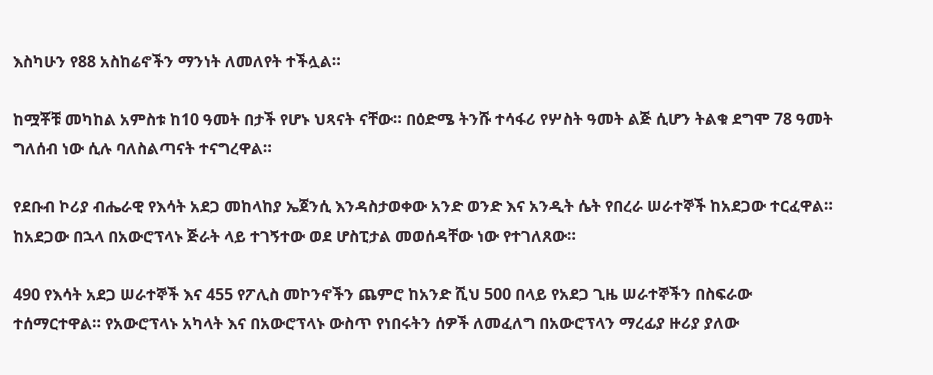እስካሁን የ88 አስከሬኖችን ማንነት ለመለየት ተችሏል።

ከሟቾቹ መካከል አምስቱ ከ10 ዓመት በታች የሆኑ ህጻናት ናቸው። በዕድሜ ትንሹ ተሳፋሪ የሦስት ዓመት ልጅ ሲሆን ትልቁ ደግሞ 78 ዓመት ግለሰብ ነው ሲሉ ባለስልጣናት ተናግረዋል።

የደቡብ ኮሪያ ብሔራዊ የእሳት አደጋ መከላከያ ኤጀንሲ እንዳስታወቀው አንድ ወንድ እና አንዲት ሴት የበረራ ሠራተኞች ከአደጋው ተርፈዋል። ከአደጋው በኋላ በአውሮፕላኑ ጅራት ላይ ተገኝተው ወደ ሆስፒታል መወሰዳቸው ነው የተገለጸው።

490 የእሳት አደጋ ሠራተኞች እና 455 የፖሊስ መኮንኖችን ጨምሮ ከአንድ ሺህ 500 በላይ የአደጋ ጊዜ ሠራተኞችን በስፍራው ተሰማርተዋል። የአውሮፕላኑ አካላት እና በአውሮፕላኑ ውስጥ የነበሩትን ሰዎች ለመፈለግ በአውሮፕላን ማረፊያ ዙሪያ ያለው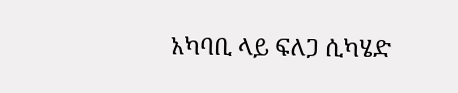አካባቢ ላይ ፍለጋ ሲካሄድ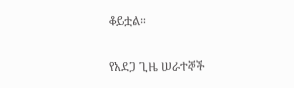ቆይቷል።

የአደጋ ጊዜ ሠራተኞች